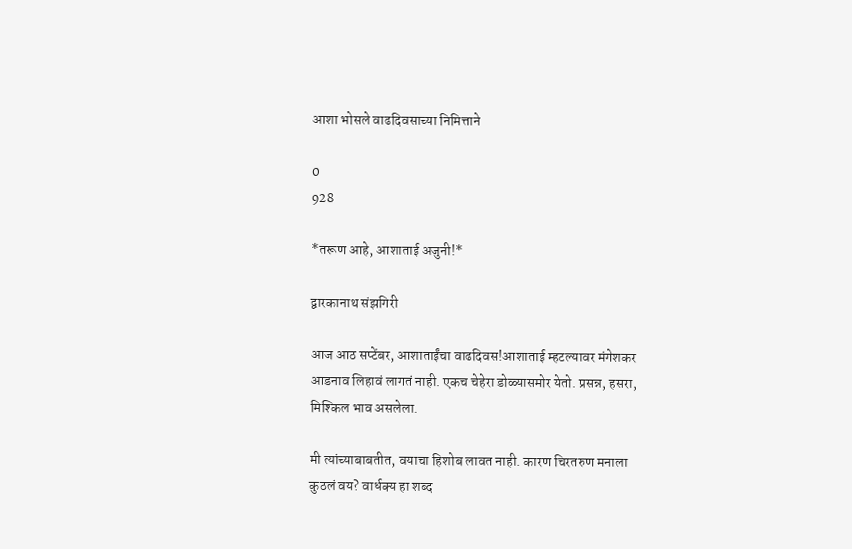आशा भोसले वाढदिवसाच्या निमित्ताने

0
928

*तरूण आहे, आशाताई अजुनी!*

द्वारकानाथ संझगिरी

आज आठ सप्टेंबर, आशाताईंचा वाढदिवस!आशाताई म्हटल्यावर मंगेशकर आडनाव लिहावं लागतं नाही. एकच चेहेरा डोळ्यासमोर येतो. प्रसन्न, हसरा, मिश्किल भाव असलेला.

मी त्यांच्याबाबतीत, वयाचा हिशोब लावत नाही. कारण चिरतरुण मनाला कुठलं वय? वार्धक्य हा शब्द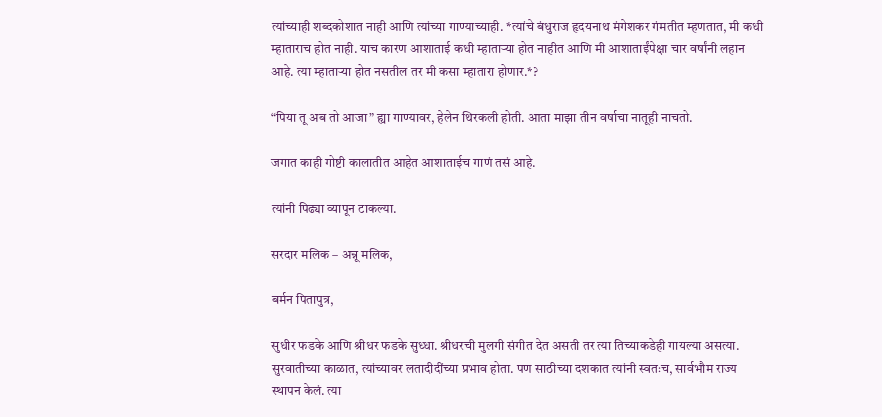त्यांच्याही शब्दकोशात नाही आणि त्यांच्या गाण्याच्याही. *त्यांचे बंधुराज हृदयनाथ मंगेशकर गंमतीत म्हणतात, मी कधी म्हाताराच होत नाही. याच कारण आशाताई कधी म्हाताऱ्या होत नाहीत आणि मी आशाताईंपेक्षा चार वर्षांनी लहान आहे. त्या म्हाताऱ्या होत नसतील तर मी कसा म्हातारा होणार.*?

“पिया तू अब तो आजा” ह्या गाण्यावर, हेलेन थिरकली होती. आता माझा तीन वर्षाचा नातूही नाचतो.

जगात काही गोष्टी कालातीत आहेत आशाताईच गाणं तसं आहे.

त्यांनी पिढ्या व्यापून टाकल्या.

सरदार मलिक – अन्नू मलिक,

बर्मन पितापुत्र,

सुधीर फडके आणि श्रीधर फडके सुध्धा. श्रीधरची मुलगी संगीत देत असती तर त्या तिच्याकडेही गायल्या असत्या. सुरवातीच्या काळात, त्यांच्यावर लतादीदींच्या प्रभाव होता. पण साठीच्या दशकात त्यांनी स्वतःच, सार्वभौम राज्य स्थापन केलं. त्या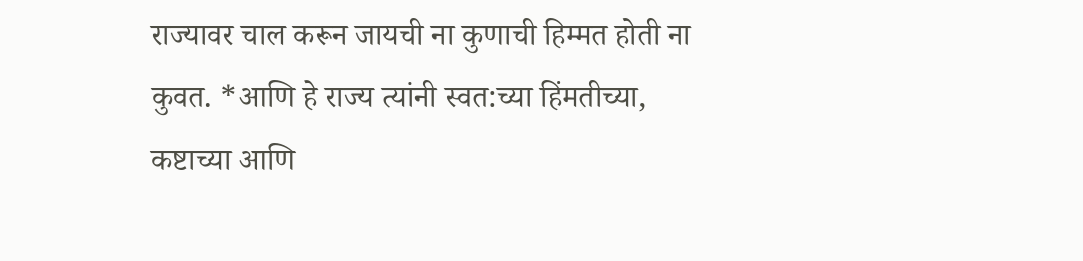राज्यावर चाल करून जायची ना कुणाची हिम्मत होती ना कुवत. *आणि हे राज्य त्यांनी स्वत:च्या हिंमतीच्या, कष्टाच्या आणि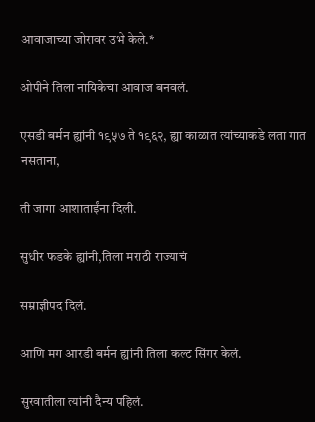आवाजाच्या जोरावर उभे केले.*

ओपीने तिला नायिकेचा आवाज बनवलं.

एसडी बर्मन ह्यांनी १९५७ ते १९६२, ह्या काळात त्यांच्याकडे लता गात नसताना,

ती जागा आशाताईंना दिली.

सुधीर फडके ह्यांनी,तिला मराठी राज्याचं

सम्राज्ञीपद दिलं.

आणि मग आरडी बर्मन ह्यांनी तिला कल्ट सिंगर केलं.

सुरवातीला त्यांनी दैन्य पहिलं.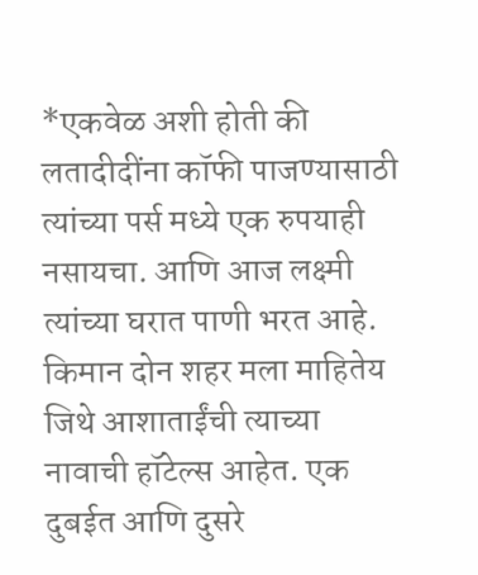*एकवेळ अशी होती की लतादीदींना कॉफी पाजण्यासाठी त्यांच्या पर्स मध्ये एक रुपयाही नसायचा. आणि आज लक्ष्मी त्यांच्या घरात पाणी भरत आहे. किमान दोन शहर मला माहितेय जिथे आशाताईंची त्याच्या नावाची हॉटेल्स आहेत. एक दुबईत आणि दुसरे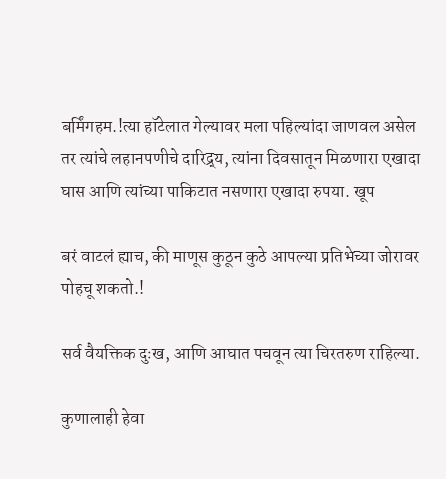बर्मिंगहम.!त्या हॉटेलात गेल्यावर मला पहिल्यांदा जाणवल असेल तर त्यांचे लहानपणीचे दारिद्र्य, त्यांना दिवसातून मिळणारा एखादा घास आणि त्यांच्या पाकिटात नसणारा एखादा रुपया. खूप

बरं वाटलं ह्याच, की माणूस कुठून कुठे आपल्या प्रतिभेच्या जोरावर पोहचू शकतो.!

सर्व वैयक्तिक दुःख, आणि आघात पचवून त्या चिरतरुण राहिल्या.

कुणालाही हेवा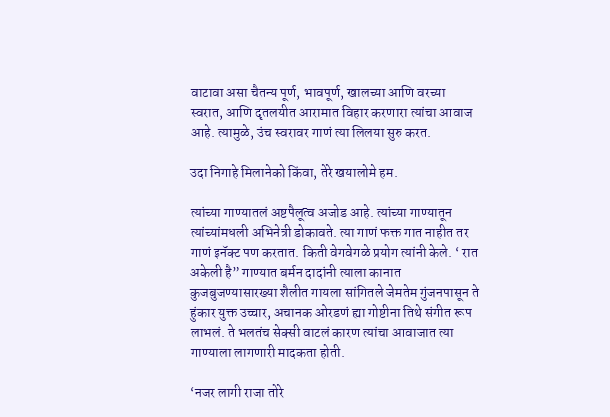वाटावा असा चैतन्य पूर्ण, भावपूर्ण, खालच्या आणि वरच्या स्वरात, आणि दृतलयीत आरामात विहार करणारा त्यांचा आवाज आहे. त्यामुळे, उंच स्वरावर गाणं त्या लिलया सुरु करत.

उदा निगाहे मिलानेको किंवा, तेरे खयालोमे हम.

त्यांच्या गाण्यातलं अष्टपैलूत्व अजोड आहे. त्यांच्या गाण्यातून त्यांच्यांमधली अभिनेत्री डोकावते. त्या गाणं फक्त गात नाहीत तर गाणं इनॅक्ट पण करतात. किती वेगवेगळे प्रयोग त्यांनी केले. ‘ रात अकेली है” गाण्यात बर्मन दादांनी त्याला कानात कुजबुजण्यासारख्या शैलीत गायला सांगितले जेमतेम गुंजनपासून ते हुंकार युक्त उच्चार, अचानक ओरडणं ह्या गोष्टीना तिथे संगीत रूप लाभलं. ते भलतंच सेक्सी वाटलं कारण त्यांचा आवाजात त्या गाण्याला लागणारी मादकता होती.

‘नजर लागी राजा तोरे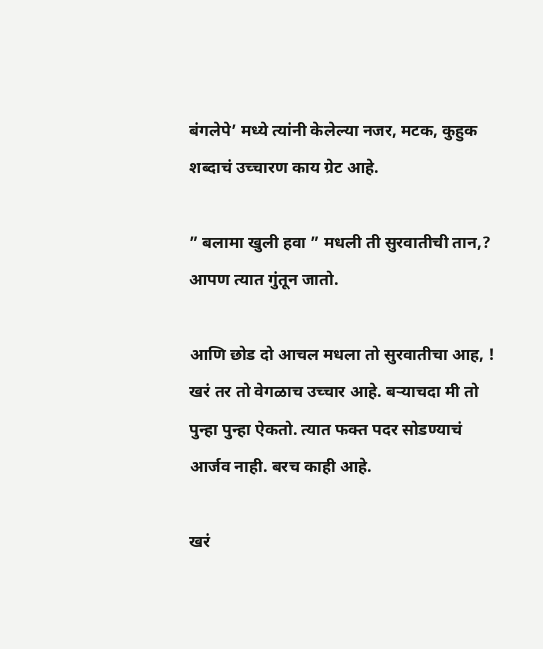बंगलेपे’ मध्ये त्यांनी केलेल्या नजर, मटक, कुहुक शब्दाचं उच्चारण काय ग्रेट आहे.

” बलामा खुली हवा ” मधली ती सुरवातीची तान,? आपण त्यात गुंतून जातो.

आणि छोड दो आचल मधला तो सुरवातीचा आह, ! खरं तर तो वेगळाच उच्चार आहे. बऱ्याचदा मी तो पुन्हा पुन्हा ऐकतो. त्यात फक्त पदर सोडण्याचं आर्जव नाही. बरच काही आहे.

खरं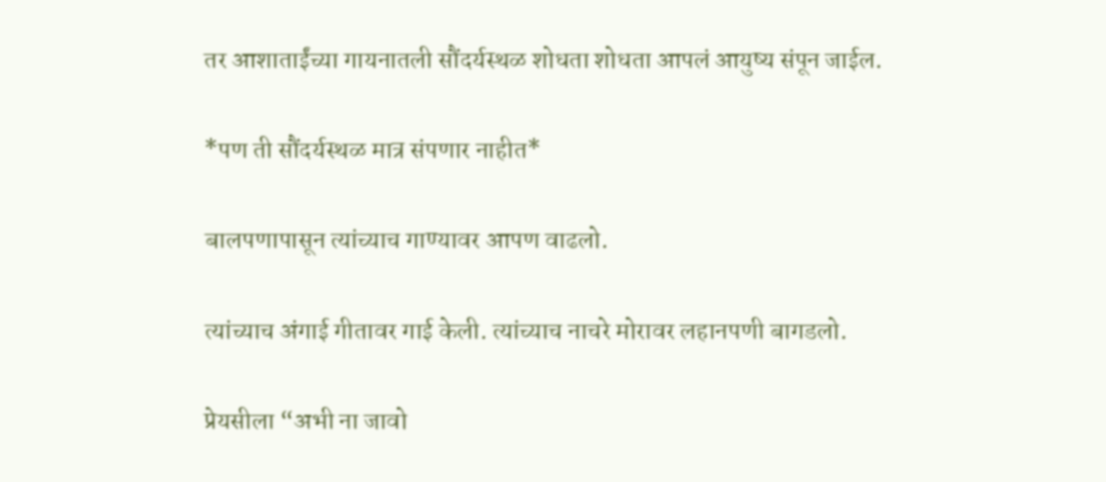तर आशाताईंच्या गायनातली सौंदर्यस्थळ शोधता शोधता आपलं आयुष्य संपून जाईल.

*पण ती सौंदर्यस्थळ मात्र संपणार नाहीत*

बालपणापासून त्यांच्याच गाण्यावर आपण वाढलो.

त्यांच्याच अंगाई गीतावर गाई केली. त्यांच्याच नाचरे मोरावर लहानपणी बागडलो.

प्रेयसीला “अभी ना जावो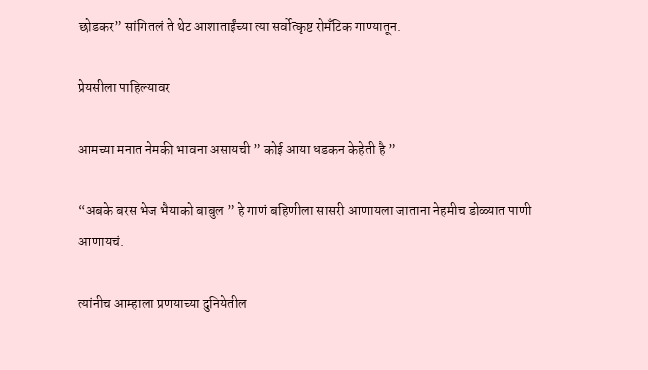छोडकर” सांगितलं ते थेट आशाताईंच्या त्या सर्वोत्कृष्ट रोमँटिक गाण्यातून.

प्रेयसीला पाहिल्यावर

आमच्या मनात नेमकी भावना असायची ” कोई आया धडकन केहेती है ”

“अबके बरस भेज भैयाको बाबुल ” हे गाणं बहिणीला सासरी आणायला जाताना नेहमीच डोळ्यात पाणी आणायचं.

त्यांनीच आम्हाला प्रणयाच्या दुनियेतील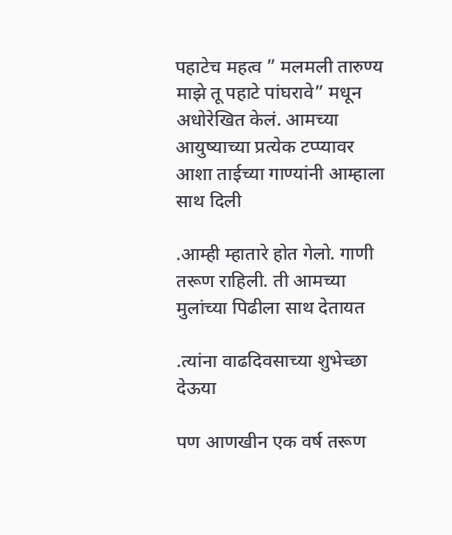पहाटेच महत्व ” मलमली तारुण्य माझे तू पहाटे पांघरावे” मधून अधोरेखित केलं. आमच्या आयुष्याच्या प्रत्येक टप्प्यावर आशा ताईच्या गाण्यांनी आम्हाला साथ दिली

.आम्ही म्हातारे होत गेलो. गाणी तरूण राहिली. ती आमच्या मुलांच्या पिढीला साथ देतायत

.त्यांना वाढदिवसाच्या शुभेच्छा देऊया

पण आणखीन एक वर्ष तरूण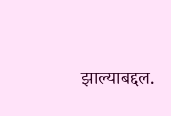झाल्याबद्दल.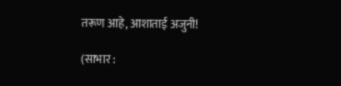तरूण आहे, आशाताई अजुनी!

(साभार :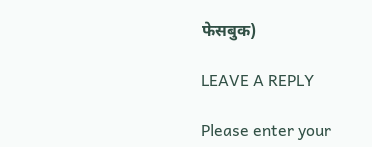फेसबुक)

LEAVE A REPLY

Please enter your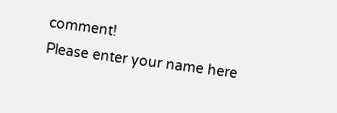comment!
Please enter your name here